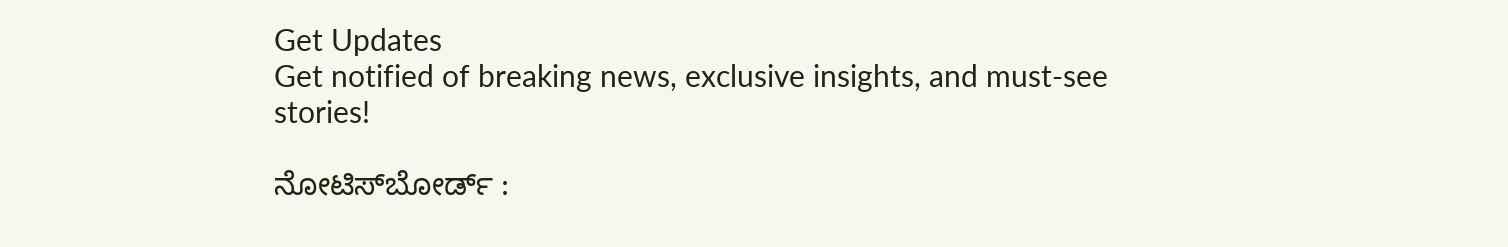Get Updates
Get notified of breaking news, exclusive insights, and must-see stories!

ನೋಟಿಸ್‌ಬೋರ್ಡ್‌ :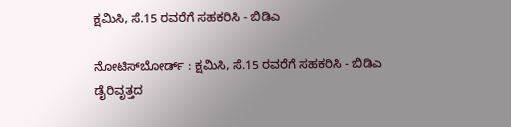ಕ್ಷಮಿಸಿ, ಸೆ.15 ರವರೆಗೆ ಸಹಕರಿಸಿ - ಬಿಡಿಎ

ನೋಟಿಸ್‌ಬೋರ್ಡ್‌ : ಕ್ಷಮಿಸಿ, ಸೆ.15 ರವರೆಗೆ ಸಹಕರಿಸಿ - ಬಿಡಿಎ
ಡೈರಿವೃತ್ತದ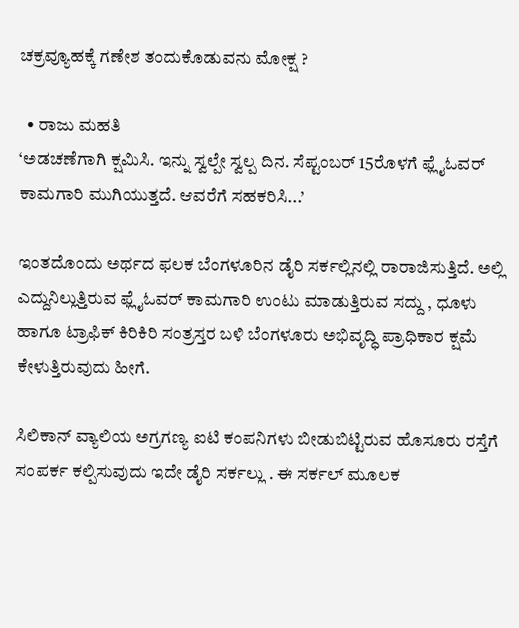ಚಕ್ರವ್ಯೂಹಕ್ಕೆ ಗಣೇಶ ತಂದುಕೊಡುವನು ಮೋಕ್ಷ ?

  • ರಾಜು ಮಹತಿ
‘ಅಡಚಣೆಗಾಗಿ ಕ್ಷಮಿಸಿ. ಇನ್ನು ಸ್ವಲ್ಪೇ ಸ್ವಲ್ಪ ದಿನ. ಸೆಪ್ಟಂಬರ್‌ 15ರೊಳಗೆ ಫ್ಲೈಓವರ್‌ ಕಾಮಗಾರಿ ಮುಗಿಯುತ್ತದೆ. ಆವರೆಗೆ ಸಹಕರಿಸಿ...’

ಇಂತದೊಂದು ಅರ್ಥದ ಫಲಕ ಬೆಂಗಳೂರಿನ ಡೈರಿ ಸರ್ಕಲ್ಲಿನಲ್ಲಿ ರಾರಾಜಿಸುತ್ತಿದೆ. ಅಲ್ಲಿ ಎದ್ದುನಿಲ್ಲುತ್ತಿರುವ ಫ್ಲೈಓವರ್‌ ಕಾಮಗಾರಿ ಉಂಟು ಮಾಡುತ್ತಿರುವ ಸದ್ದು , ಧೂಳು ಹಾಗೂ ಟ್ರಾಫಿಕ್‌ ಕಿರಿಕಿರಿ ಸಂತ್ರಸ್ತರ ಬಳಿ ಬೆಂಗಳೂರು ಅಭಿವೃದ್ಧಿ ಪ್ರಾಧಿಕಾರ ಕ್ಷಮೆ ಕೇಳುತ್ತಿರುವುದು ಹೀಗೆ.

ಸಿಲಿಕಾನ್‌ ವ್ಯಾಲಿಯ ಅಗ್ರಗಣ್ಯ ಐಟಿ ಕಂಪನಿಗಳು ಬೀಡುಬಿಟ್ಟಿರುವ ಹೊಸೂರು ರಸ್ತೆಗೆ ಸಂಪರ್ಕ ಕಲ್ಪಿಸುವುದು ಇದೇ ಡೈರಿ ಸರ್ಕಲ್ಲು . ಈ ಸರ್ಕಲ್‌ ಮೂಲಕ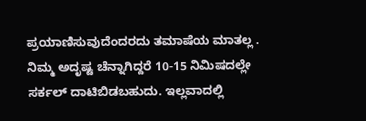ಪ್ರಯಾಣಿಸುವುದೆಂದರದು ತಮಾಷೆಯ ಮಾತಲ್ಲ . ನಿಮ್ಮ ಅದೃಷ್ಟ ಚೆನ್ನಾಗಿದ್ದರೆ 10-15 ನಿಮಿಷದಲ್ಲೇ ಸರ್ಕಲ್‌ ದಾಟಿಬಿಡಬಹುದು. ಇಲ್ಲವಾದಲ್ಲಿ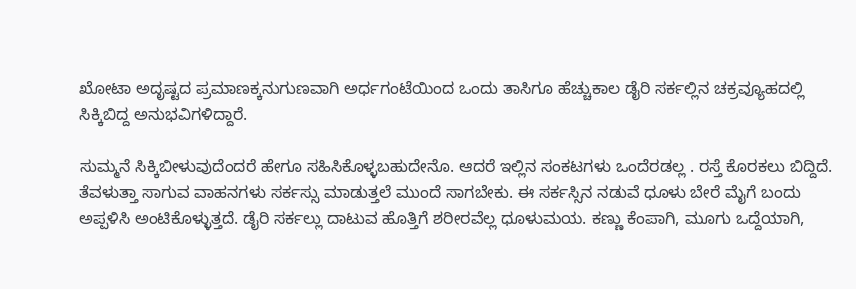ಖೋಟಾ ಅದೃಷ್ಟದ ಪ್ರಮಾಣಕ್ಕನುಗುಣವಾಗಿ ಅರ್ಧಗಂಟೆಯಿಂದ ಒಂದು ತಾಸಿಗೂ ಹೆಚ್ಚುಕಾಲ ಡೈರಿ ಸರ್ಕಲ್ಲಿನ ಚಕ್ರವ್ಯೂಹದಲ್ಲಿ ಸಿಕ್ಕಿಬಿದ್ದ ಅನುಭವಿಗಳಿದ್ದಾರೆ.

ಸುಮ್ಮನೆ ಸಿಕ್ಕಿಬೀಳುವುದೆಂದರೆ ಹೇಗೂ ಸಹಿಸಿಕೊಳ್ಳಬಹುದೇನೊ. ಆದರೆ ಇಲ್ಲಿನ ಸಂಕಟಗಳು ಒಂದೆರಡಲ್ಲ . ರಸ್ತೆ ಕೊರಕಲು ಬಿದ್ದಿದೆ. ತೆವಳುತ್ತಾ ಸಾಗುವ ವಾಹನಗಳು ಸರ್ಕಸ್ಸು ಮಾಡುತ್ತಲೆ ಮುಂದೆ ಸಾಗಬೇಕು. ಈ ಸರ್ಕಸ್ಸಿನ ನಡುವೆ ಧೂಳು ಬೇರೆ ಮೈಗೆ ಬಂದು ಅಪ್ಪಳಿಸಿ ಅಂಟಿಕೊಳ್ಳುತ್ತದೆ. ಡೈರಿ ಸರ್ಕಲ್ಲು ದಾಟುವ ಹೊತ್ತಿಗೆ ಶರೀರವೆಲ್ಲ ಧೂಳುಮಯ. ಕಣ್ಣು ಕೆಂಪಾಗಿ, ಮೂಗು ಒದ್ದೆಯಾಗಿ,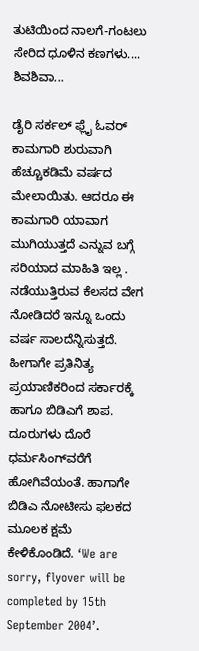ತುಟಿಯಿಂದ ನಾಲಗೆ-ಗಂಟಲು ಸೇರಿದ ಧೂಳಿನ ಕಣಗಳು.... ಶಿವಶಿವಾ...

ಡೈರಿ ಸರ್ಕಲ್‌ ಫ್ಲೈ ಓವರ್‌ ಕಾಮಗಾರಿ ಶುರುವಾಗಿ ಹೆಚ್ಚೂಕಡಿಮೆ ವರ್ಷದ ಮೇಲಾಯಿತು. ಆದರೂ ಈ ಕಾಮಗಾರಿ ಯಾವಾಗ ಮುಗಿಯುತ್ತದೆ ಎನ್ನುವ ಬಗ್ಗೆ ಸರಿಯಾದ ಮಾಹಿತಿ ಇಲ್ಲ . ನಡೆಯುತ್ತಿರುವ ಕೆಲಸದ ವೇಗ ನೋಡಿದರೆ ಇನ್ನೂ ಒಂದು ವರ್ಷ ಸಾಲದೆನ್ನಿಸುತ್ತದೆ. ಹೀಗಾಗೇ ಪ್ರತಿನಿತ್ಯ ಪ್ರಯಾಣಿಕರಿಂದ ಸರ್ಕಾರಕ್ಕೆ ಹಾಗೂ ಬಿಡಿಎಗೆ ಶಾಪ. ದೂರುಗಳು ದೊರೆ ಧರ್ಮಸಿಂಗ್‌ವರೆಗೆ ಹೋಗಿವೆಯಂತೆ. ಹಾಗಾಗೇ ಬಿಡಿಎ ನೋಟೀಸು ಫಲಕದ ಮೂಲಕ ಕ್ಷಮೆ ಕೇಳಿಕೊಂಡಿದೆ. ‘We are sorry, flyover will be completed by 15th September 2004’.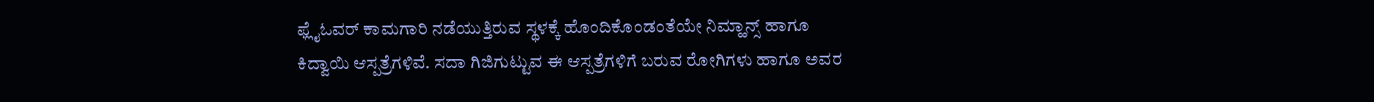ಫ್ಲೈಓವರ್‌ ಕಾಮಗಾರಿ ನಡೆಯುತ್ತಿರುವ ಸ್ಥಳಕ್ಕೆ ಹೊಂದಿಕೊಂಡಂತೆಯೇ ನಿಮ್ಹಾನ್ಸ್‌ ಹಾಗೂ ಕಿದ್ವಾಯಿ ಆಸ್ಪತ್ರೆಗಳಿವೆ. ಸದಾ ಗಿಜಿಗುಟ್ಟುವ ಈ ಆಸ್ಪತ್ರೆಗಳಿಗೆ ಬರುವ ರೋಗಿಗಳು ಹಾಗೂ ಅವರ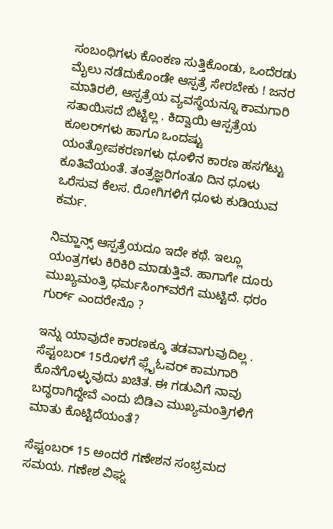ಸಂಬಂಧಿಗಳು ಕೊಂಕಣ ಸುತ್ತಿಕೊಂಡು, ಒಂದೆರಡು ಮೈಲು ನಡೆದುಕೊಂಡೇ ಆಸ್ಪತ್ರೆ ಸೇರಬೇಕು ! ಜನರ ಮಾತಿರಲಿ, ಆಸ್ಪತ್ರೆಯ ವ್ಯವಸ್ಥೆಯನ್ನೂ ಕಾಮಗಾರಿ ಸತಾಯಿಸದೆ ಬಿಟ್ಟಿಲ್ಲ . ಕಿದ್ವಾಯಿ ಆಸ್ಪತ್ರೆಯ ಕೂಲರ್‌ಗಳು ಹಾಗೂ ಒಂದಷ್ಟು ಯಂತ್ರೋಪಕರಣಗಳು ಧೂಳಿನ ಕಾರಣ ಹಸಗೆಟ್ಟು ಕೂತಿವೆಯಂತೆ. ತಂತ್ರಜ್ಞರಿಗಂತೂ ದಿನ ಧೂಳು ಒರೆಸುವ ಕೆಲಸ. ರೋಗಿಗಳಿಗೆ ಧೂಳು ಕುಡಿಯುವ ಕರ್ಮ.

ನಿಮ್ಹಾನ್ಸ್‌ ಆಸ್ಪತ್ರೆಯದೂ ಇದೇ ಕಥೆ. ಇಲ್ಲೂ ಯಂತ್ರಗಳು ಕಿರಿಕಿರಿ ಮಾಡುತ್ತಿವೆ. ಹಾಗಾಗೇ ದೂರು ಮುಖ್ಯಮಂತ್ರಿ ಧರ್ಮಸಿಂಗ್‌ವರೆಗೆ ಮುಟ್ಟಿದೆ. ಧರಂ ಗುರ್ರ್‌ ಎಂದರೇನೊ ?

ಇನ್ನು ಯಾವುದೇ ಕಾರಣಕ್ಕೂ ತಡವಾಗುವುದಿಲ್ಲ . ಸೆಪ್ಟಂಬರ್‌ 15ರೊಳಗೆ ಫ್ಲೈಓವರ್‌ ಕಾಮಗಾರಿ ಕೊನೆಗೊಳ್ಳುವುದು ಖಚಿತ. ಈ ಗಡುವಿಗೆ ನಾವು ಬದ್ಧರಾಗಿದ್ದೇವೆ ಎಂದು ಬಿಡಿಎ ಮುಖ್ಯಮಂತ್ರಿಗಳಿಗೆ ಮಾತು ಕೊಟ್ಟಿದೆಯಂತೆ?

ಸೆಪ್ಟಂಬರ್‌ 15 ಅಂದರೆ ಗಣೇಶನ ಸಂಭ್ರಮದ ಸಮಯ. ಗಣೇಶ ವಿಘ್ನ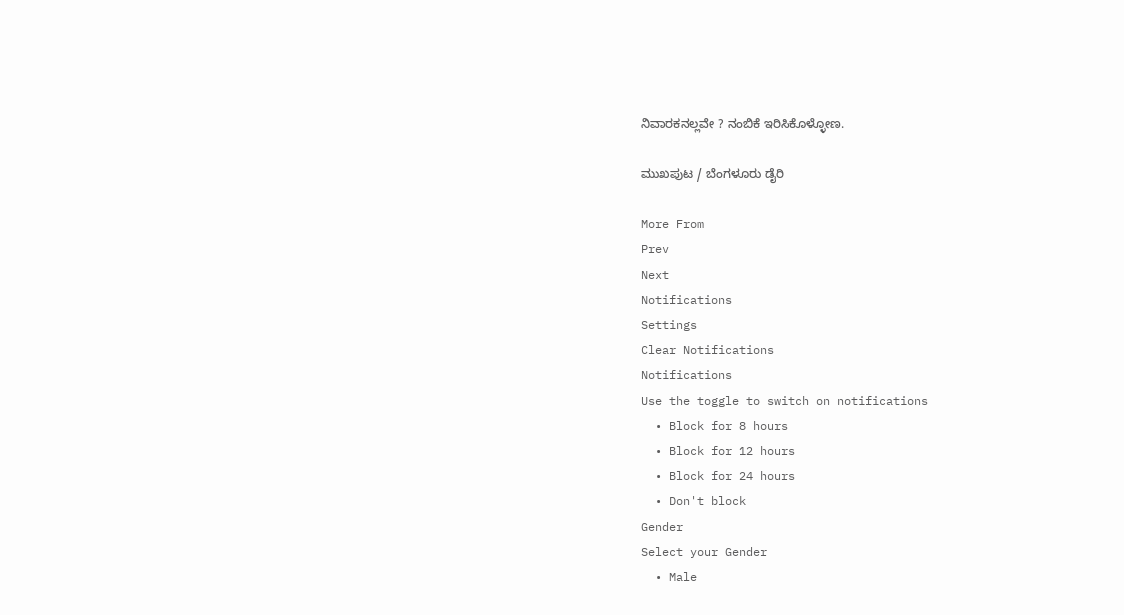ನಿವಾರಕನಲ್ಲವೇ ? ನಂಬಿಕೆ ಇರಿಸಿಕೊಳ್ಳೋಣ.

ಮುಖಪುಟ / ಬೆಂಗಳೂರು ಡೈರಿ

More From
Prev
Next
Notifications
Settings
Clear Notifications
Notifications
Use the toggle to switch on notifications
  • Block for 8 hours
  • Block for 12 hours
  • Block for 24 hours
  • Don't block
Gender
Select your Gender
  • Male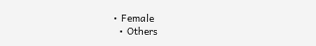• Female
  • Others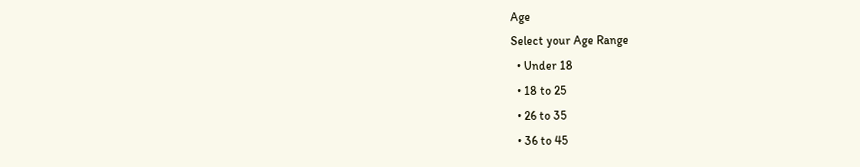Age
Select your Age Range
  • Under 18
  • 18 to 25
  • 26 to 35
  • 36 to 45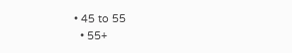• 45 to 55
  • 55+